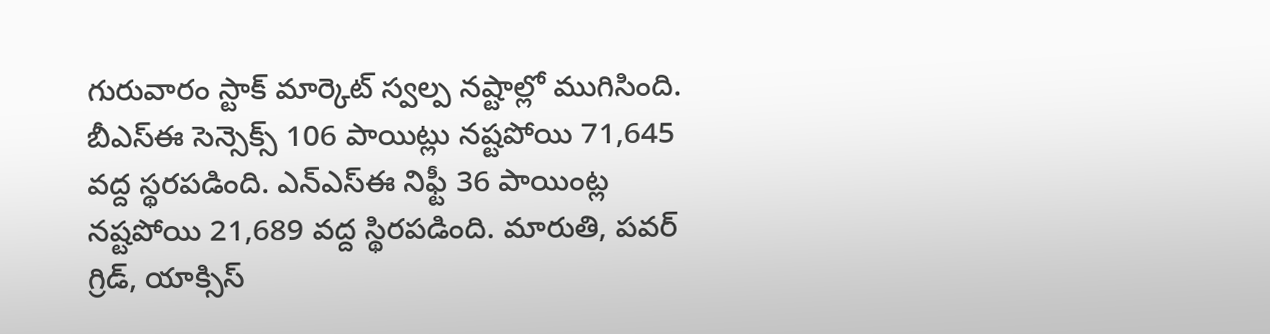గురువారం స్టాక్ మార్కెట్ స్వల్ప నష్టాల్లో ముగిసింది. బీఎస్ఈ సెన్సెక్స్ 106 పాయిట్లు నష్టపోయి 71,645 వద్ద స్థరపడింది. ఎన్ఎస్ఈ నిఫ్టీ 36 పాయింట్ల నష్టపోయి 21,689 వద్ద స్థిరపడింది. మారుతి, పవర్ గ్రిడ్, యాక్సిస్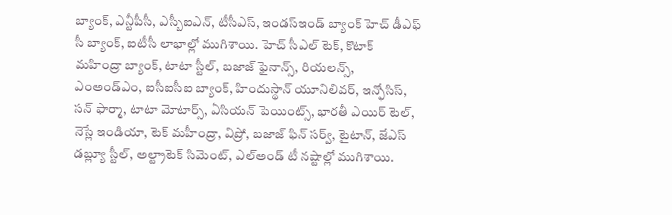బ్యాంక్, ఎన్టీపీసీ, ఎస్బీఐఎన్, టీసీఎస్, ఇండస్ఇండ్ బ్యాంక్ హెచ్ డీఎఫ్ సీ బ్యాంక్, ఐటీసీ లాభాల్లో ముగిశాయి. హెచ్ సీఎల్ టెక్, కొటాక్ మహింద్రా బ్యాంక్, టాటా స్టీల్, బజాజ్ ఫైనాన్స్, రియలన్స్, ఎంఅండ్ఎం, ఐసీఐసీఐ బ్యాంక్, హిందుస్థాన్ యూనిలివర్, ఇన్ఫోసిస్, సన్ ఫార్మా, టాటా మోటార్స్, ఏసియన్ పెయింట్స్, భారతీ ఎయిర్ టెల్, నెస్లే ఇండియా, టెక్ మహీంద్రా, విప్రో, బజాజ్ ఫిన్ సర్వ్, టైటాన్, జేఎస్ డబ్ల్యూ స్టీల్, అల్ట్రాటెక్ సిమెంట్, ఎల్అండ్ టీ నష్టాల్లో ముగిశాయి.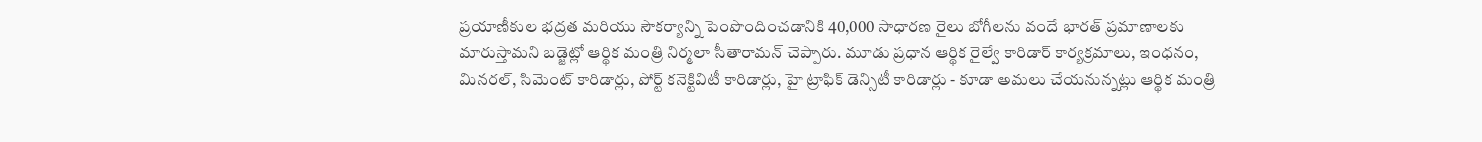ప్రయాణీకుల భద్రత మరియు సౌకర్యాన్ని పెంపొందించడానికి 40,000 సాధారణ రైలు బోగీలను వందే భారత్ ప్రమాణాలకు మారుస్తామని బడ్జెట్లో ఆర్థిక మంత్రి నిర్మలా సీతారామన్ చెప్పారు. మూడు ప్రధాన ఆర్థిక రైల్వే కారిడార్ కార్యక్రమాలు, ఇంధనం, మినరల్, సిమెంట్ కారిడార్లు, పోర్ట్ కనెక్టివిటీ కారిడార్లు, హై ట్రాఫిక్ డెన్సిటీ కారిడార్లు - కూడా అమలు చేయనున్నట్లు ఆర్థిక మంత్రి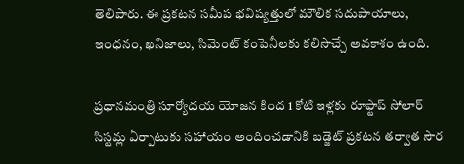తెలిపారు. ఈ ప్రకటన సమీప భవిష్యత్తులో మౌలిక సదుపాయాలు, ఇంధనం, ఖనిజాలు, సిమెంట్ కంపెనీలకు కలిసొచ్చే అవకాశం ఉంది.

ప్రధానమంత్రి సూర్యోదయ యోజన కింద 1 కోటి ఇళ్లకు రూఫ్టాప్ సోలార్ సిస్టమ్ల ఏర్పాటుకు సహాయం అందించడానికి బడ్జెట్ ప్రకటన తర్వాత సౌర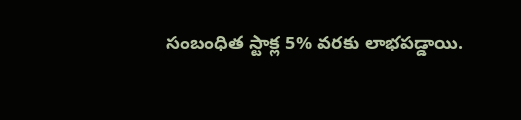సంబంధిత స్టాక్ల 5% వరకు లాభపడ్డాయి.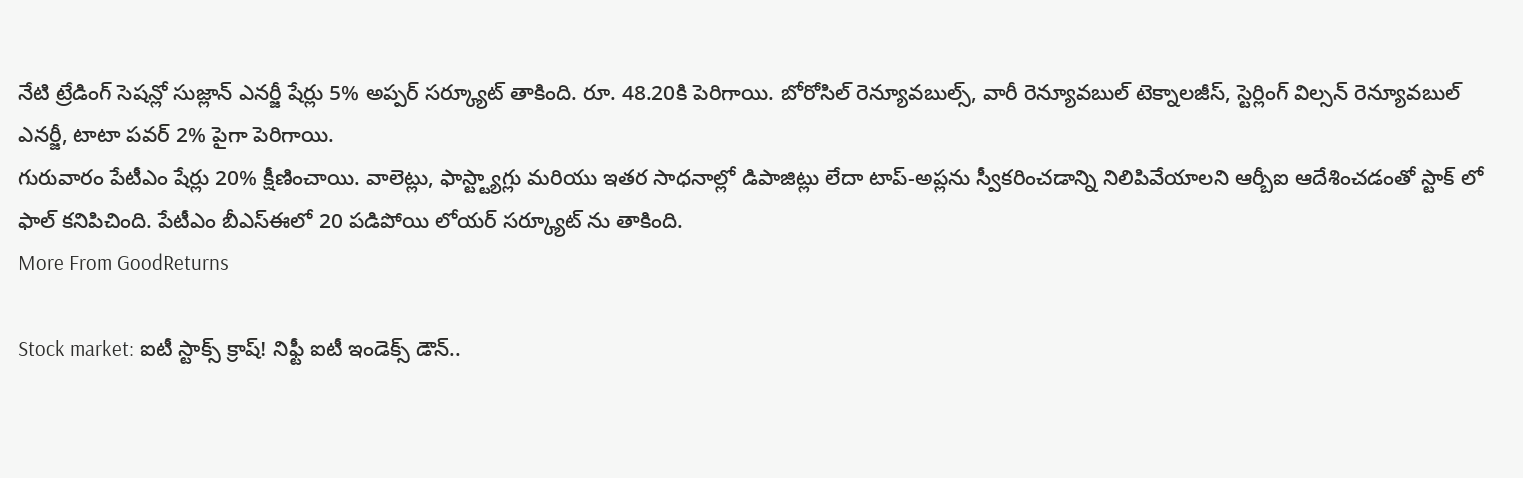నేటి ట్రేడింగ్ సెషన్లో సుజ్లాన్ ఎనర్జీ షేర్లు 5% అప్పర్ సర్క్యూట్ తాకింది. రూ. 48.20కి పెరిగాయి. బోరోసిల్ రెన్యూవబుల్స్, వారీ రెన్యూవబుల్ టెక్నాలజీస్, స్టెర్లింగ్ విల్సన్ రెన్యూవబుల్ ఎనర్జీ, టాటా పవర్ 2% పైగా పెరిగాయి.
గురువారం పేటీఎం షేర్లు 20% క్షీణించాయి. వాలెట్లు, ఫాస్ట్ట్యాగ్లు మరియు ఇతర సాధనాల్లో డిపాజిట్లు లేదా టాప్-అప్లను స్వీకరించడాన్ని నిలిపివేయాలని ఆర్బీఐ ఆదేశించడంతో స్టాక్ లో ఫాల్ కనిపిచింది. పేటీఎం బీఎస్ఈలో 20 పడిపోయి లోయర్ సర్క్యూట్ ను తాకింది.
More From GoodReturns

Stock market: ఐటీ స్టాక్స్ క్రాష్! నిఫ్టీ ఐటీ ఇండెక్స్ డౌన్..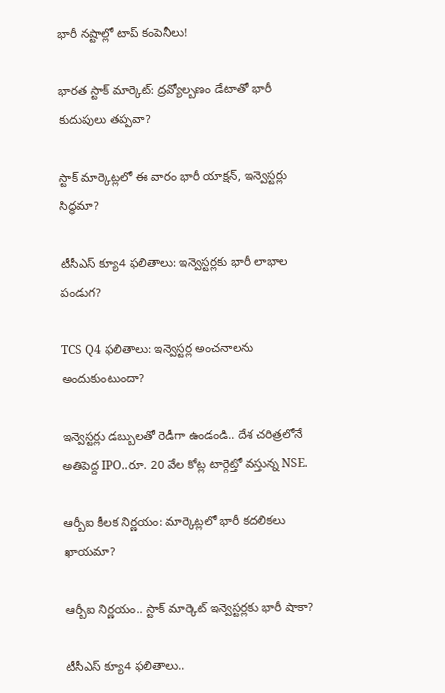భారీ నష్టాల్లో టాప్ కంపెనీలు!

భారత స్టాక్ మార్కెట్: ద్రవ్యోల్బణం డేటాతో భారీ కుదుపులు తప్పవా?

స్టాక్ మార్కెట్లలో ఈ వారం భారీ యాక్షన్, ఇన్వెస్టర్లు సిద్ధమా?

టీసీఎస్ క్యూ4 ఫలితాలు: ఇన్వెస్టర్లకు భారీ లాభాల పండుగ?

TCS Q4 ఫలితాలు: ఇన్వెస్టర్ల అంచనాలను అందుకుంటుందా?

ఇన్వెస్టర్లు డబ్బులతో రెడీగా ఉండండి.. దేశ చరిత్రలోనే అతిపెద్ద IPO..రూ. 20 వేల కోట్ల టార్గెట్తో వస్తున్న NSE.

ఆర్బీఐ కీలక నిర్ణయం: మార్కెట్లలో భారీ కదలికలు ఖాయమా?

ఆర్బీఐ నిర్ణయం.. స్టాక్ మార్కెట్ ఇన్వెస్టర్లకు భారీ షాకా?

టీసీఎస్ క్యూ4 ఫలితాలు..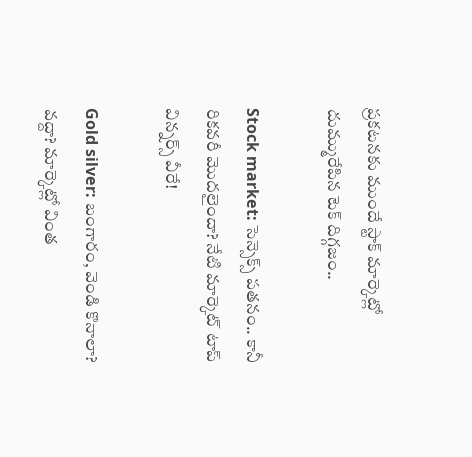ప్రకటనకు ముందే స్టాక్ మార్కెట్లో దుమ్మురేపిన టెక్ దిగ్గజం..

Stock market: సెన్సెక్స్ పతనం.. కానీ రికవరీ మొదలైందా? నేటి మార్కెట్ టాప్ విన్నర్స్ వీరే!

Gold silver: బంగారం, వెండి కొనాలా? వద్దా? మార్కెట్లో వింత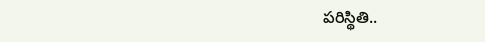పరిస్థితి..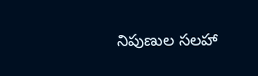నిపుణుల సలహా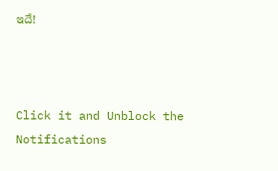ఇదే!



Click it and Unblock the Notifications